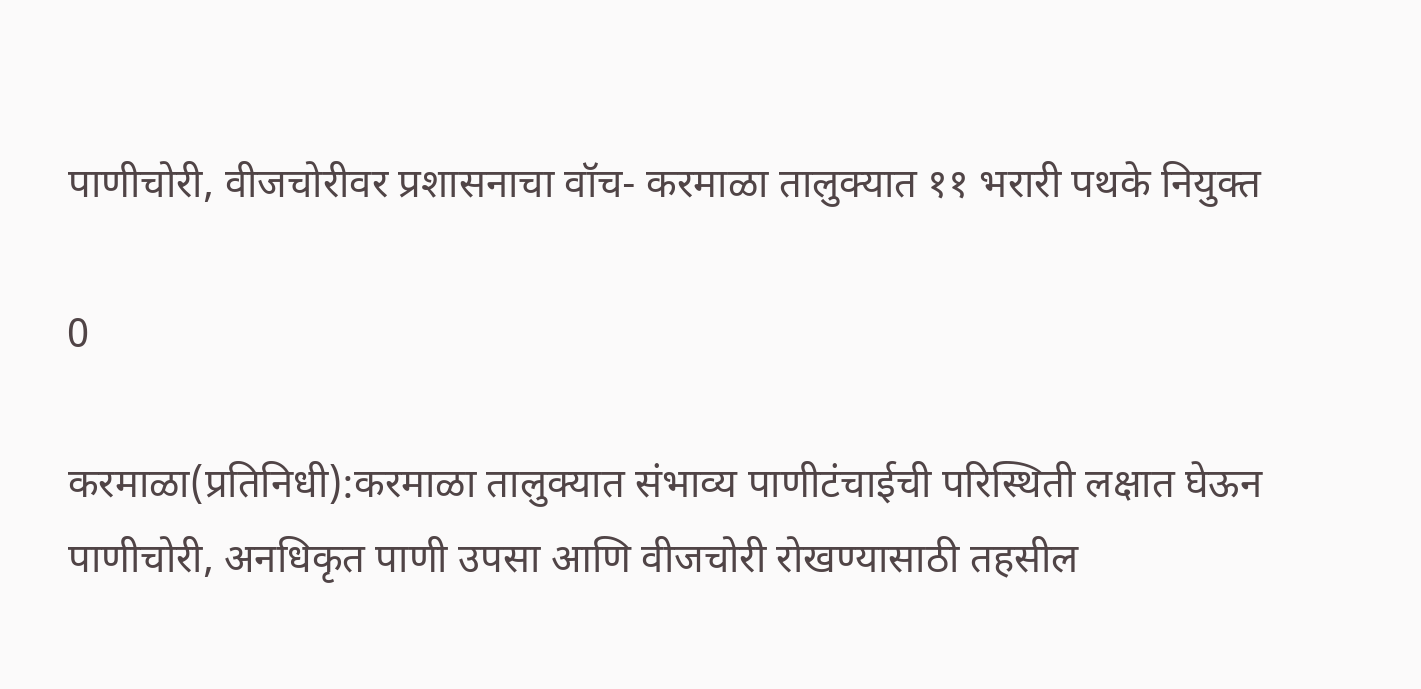पाणीचोरी, वीजचोरीवर प्रशासनाचा वॉच- करमाळा तालुक्यात ११ भरारी पथके नियुक्त

0

करमाळा(प्रतिनिधी):करमाळा तालुक्यात संभाव्य पाणीटंचाईची परिस्थिती लक्षात घेऊन पाणीचोरी, अनधिकृत पाणी उपसा आणि वीजचोरी रोखण्यासाठी तहसील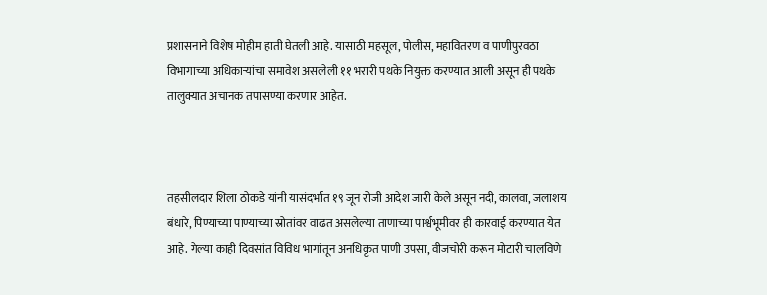प्रशासनाने विशेष मोहीम हाती घेतली आहे. यासाठी महसूल, पोलीस, महावितरण व पाणीपुरवठा विभागाच्या अधिकाऱ्यांचा समावेश असलेली ११ भरारी पथके नियुक्त करण्यात आली असून ही पथके तालुक्यात अचानक तपासण्या करणार आहेत.



तहसीलदार शिला ठोकडे यांनी यासंदर्भात १९ जून रोजी आदेश जारी केले असून नदी, कालवा, जलाशय बंधारे, पिण्याच्या पाण्याच्या स्रोतांवर वाढत असलेल्या ताणाच्या पार्श्वभूमीवर ही कारवाई करण्यात येत आहे. गेल्या काही दिवसांत विविध भागांतून अनधिकृत पाणी उपसा, वीजचोरी करून मोटारी चालविणे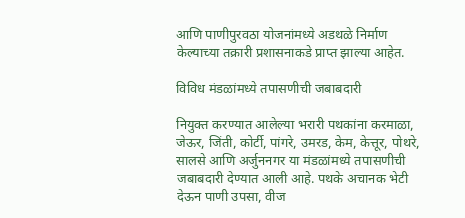आणि पाणीपुरवठा योजनांमध्ये अडथळे निर्माण केल्याच्या तक्रारी प्रशासनाकडे प्राप्त झाल्या आहेत.

विविध मंडळांमध्ये तपासणीची जबाबदारी

नियुक्त करण्यात आलेल्या भरारी पथकांना करमाळा, जेऊर, जिंती, कोर्टी, पांगरे, उमरड, केम, केत्तूर, पोथरे, सालसे आणि अर्जुननगर या मंडळांमध्ये तपासणीची जबाबदारी देण्यात आली आहे. पथके अचानक भेटी देऊन पाणी उपसा, वीज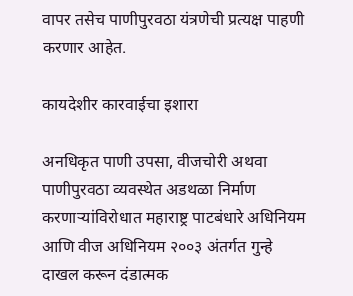वापर तसेच पाणीपुरवठा यंत्रणेची प्रत्यक्ष पाहणी करणार आहेत.

कायदेशीर कारवाईचा इशारा

अनधिकृत पाणी उपसा, वीजचोरी अथवा पाणीपुरवठा व्यवस्थेत अडथळा निर्माण करणाऱ्यांविरोधात महाराष्ट्र पाटबंधारे अधिनियम आणि वीज अधिनियम २००३ अंतर्गत गुन्हे दाखल करून दंडात्मक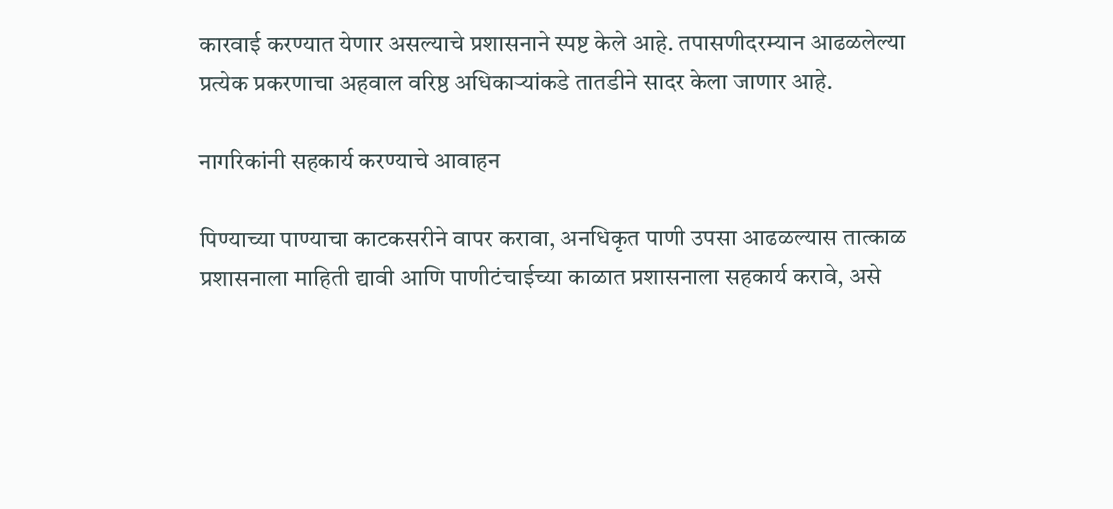कारवाई करण्यात येणार असल्याचे प्रशासनाने स्पष्ट केले आहे. तपासणीदरम्यान आढळलेल्या प्रत्येक प्रकरणाचा अहवाल वरिष्ठ अधिकाऱ्यांकडे तातडीने सादर केला जाणार आहे.

नागरिकांनी सहकार्य करण्याचे आवाहन

पिण्याच्या पाण्याचा काटकसरीने वापर करावा, अनधिकृत पाणी उपसा आढळल्यास तात्काळ प्रशासनाला माहिती द्यावी आणि पाणीटंचाईच्या काळात प्रशासनाला सहकार्य करावे, असे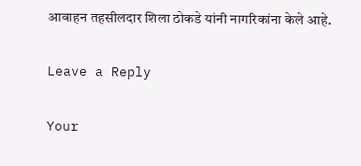आवाहन तहसीलदार शिला ठोकडे यांनी नागरिकांना केले आहे.

Leave a Reply

Your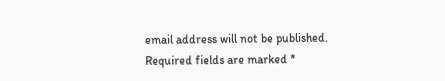email address will not be published. Required fields are marked *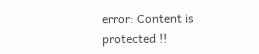error: Content is protected !!